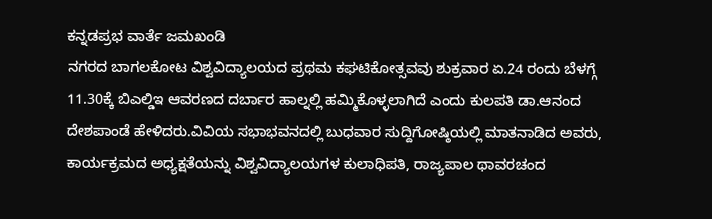ಕನ್ನಡಪ್ರಭ ವಾರ್ತೆ ಜಮಖಂಡಿ
ನಗರದ ಬಾಗಲಕೋಟ ವಿಶ್ವವಿದ್ಯಾಲಯದ ಪ್ರಥಮ ಕಘಟಿಕೋತ್ಸವವು ಶುಕ್ರವಾರ ಏ.24 ರಂದು ಬೆಳಗ್ಗೆ 11.30ಕ್ಕೆ ಬಿಎಲ್ಡಿಇ ಆವರಣದ ದರ್ಬಾರ ಹಾಲ್ನಲ್ಲಿ ಹಮ್ಮಿಕೊಳ್ಳಲಾಗಿದೆ ಎಂದು ಕುಲಪತಿ ಡಾ.ಆನಂದ ದೇಶಪಾಂಡೆ ಹೇಳಿದರು.ವಿವಿಯ ಸಭಾಭವನದಲ್ಲಿ ಬುಧವಾರ ಸುದ್ದಿಗೋಷ್ಠಿಯಲ್ಲಿ ಮಾತನಾಡಿದ ಅವರು, ಕಾರ್ಯಕ್ರಮದ ಅಧ್ಯಕ್ಷತೆಯನ್ನು ವಿಶ್ವವಿದ್ಯಾಲಯಗಳ ಕುಲಾಧಿಪತಿ, ರಾಜ್ಯಪಾಲ ಥಾವರಚಂದ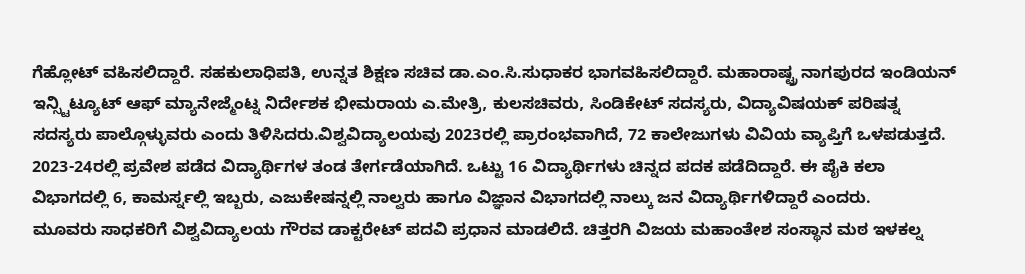ಗೆಹ್ಲೋಟ್ ವಹಿಸಲಿದ್ದಾರೆ. ಸಹಕುಲಾಧಿಪತಿ, ಉನ್ನತ ಶಿಕ್ಷಣ ಸಚಿವ ಡಾ.ಎಂ.ಸಿ.ಸುಧಾಕರ ಭಾಗವಹಿಸಲಿದ್ದಾರೆ. ಮಹಾರಾಷ್ಟ್ರ ನಾಗಪುರದ ಇಂಡಿಯನ್ ಇನ್ಸ್ಟಿಟ್ಯೂಟ್ ಆಫ್ ಮ್ಯಾನೇಜ್ಮೆಂಟ್ನ ನಿರ್ದೇಶಕ ಭೀಮರಾಯ ಎ.ಮೇತ್ರಿ, ಕುಲಸಚಿವರು, ಸಿಂಡಿಕೇಟ್ ಸದಸ್ಯರು, ವಿದ್ಯಾವಿಷಯಕ್ ಪರಿಷತ್ನ ಸದಸ್ಯರು ಪಾಲ್ಗೊಳ್ಳುವರು ಎಂದು ತಿಳಿಸಿದರು.ವಿಶ್ವವಿದ್ಯಾಲಯವು 2023ರಲ್ಲಿ ಪ್ರಾರಂಭವಾಗಿದೆ, 72 ಕಾಲೇಜುಗಳು ವಿವಿಯ ವ್ಯಾಪ್ತಿಗೆ ಒಳಪಡುತ್ತದೆ. 2023-24ರಲ್ಲಿ ಪ್ರವೇಶ ಪಡೆದ ವಿದ್ಯಾರ್ಥಿಗಳ ತಂಡ ತೇರ್ಗಡೆಯಾಗಿದೆ. ಒಟ್ಟು 16 ವಿದ್ಯಾರ್ಥಿಗಳು ಚಿನ್ನದ ಪದಕ ಪಡೆದಿದ್ದಾರೆ. ಈ ಪೈಕಿ ಕಲಾ ವಿಭಾಗದಲ್ಲಿ 6, ಕಾಮರ್ಸ್ನಲ್ಲಿ ಇಬ್ಬರು, ಎಜುಕೇಷನ್ನಲ್ಲಿ ನಾಲ್ವರು ಹಾಗೂ ವಿಜ್ಞಾನ ವಿಭಾಗದಲ್ಲಿ ನಾಲ್ಕು ಜನ ವಿದ್ಯಾರ್ಥಿಗಳಿದ್ದಾರೆ ಎಂದರು.
ಮೂವರು ಸಾಧಕರಿಗೆ ವಿಶ್ವವಿದ್ಯಾಲಯ ಗೌರವ ಡಾಕ್ಟರೇಟ್ ಪದವಿ ಪ್ರಧಾನ ಮಾಡಲಿದೆ. ಚಿತ್ತರಗಿ ವಿಜಯ ಮಹಾಂತೇಶ ಸಂಸ್ಥಾನ ಮಠ ಇಳಕಲ್ನ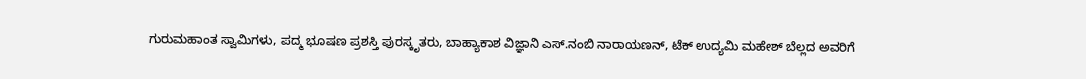ಗುರುಮಹಾಂತ ಸ್ವಾಮಿಗಳು, ಪದ್ಮ ಭೂಷಣ ಪ್ರಶಸ್ತಿ ಪುರಸ್ಕೃತರು, ಬಾಹ್ಯಾಕಾಶ ವಿಜ್ಞಾನಿ ಎಸ್.ನಂಬಿ ನಾರಾಯಣನ್, ಟೆಕ್ ಉದ್ಯಮಿ ಮಹೇಶ್ ಬೆಲ್ಲದ ಅವರಿಗೆ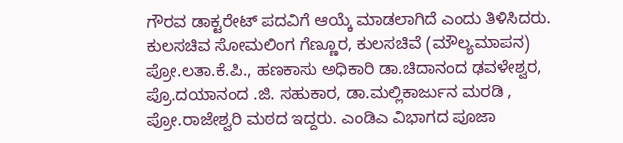ಗೌರವ ಡಾಕ್ಟರೇಟ್ ಪದವಿಗೆ ಆಯ್ಕೆ ಮಾಡಲಾಗಿದೆ ಎಂದು ತಿಳಿಸಿದರು. ಕುಲಸಚಿವ ಸೋಮಲಿಂಗ ಗೆಣ್ಣೂರ, ಕುಲಸಚಿವೆ (ಮೌಲ್ಯಮಾಪನ) ಪ್ರೋ.ಲತಾ.ಕೆ.ಪಿ., ಹಣಕಾಸು ಅಧಿಕಾರಿ ಡಾ.ಚಿದಾನಂದ ಢವಳೇಶ್ವರ, ಪ್ರೊ.ದಯಾನಂದ .ಜಿ. ಸಹುಕಾರ, ಡಾ.ಮಲ್ಲಿಕಾರ್ಜುನ ಮರಡಿ , ಪ್ರೋ.ರಾಜೇಶ್ವರಿ ಮಠದ ಇದ್ದರು. ಎಂಡಿಎ ವಿಭಾಗದ ಪೂಜಾ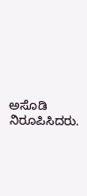ಅಸೊಡಿ ನಿರೂಪಿಸಿದರು.